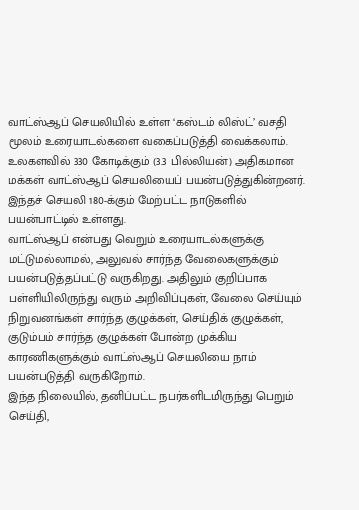வாட்ஸ்ஆப் செயலியில் உள்ள ‘கஸ்டம் லிஸ்ட்’ வசதி மூலம் உரையாடல்களை வகைப்படுத்தி வைக்கலாம்.
உலகளவில் 330 கோடிக்கும் (3.3 பில்லியன்) அதிகமான மக்கள் வாட்ஸ்ஆப் செயலியைப் பயன்படுத்துகின்றனர். இந்தச் செயலி 180-க்கும் மேற்பட்ட நாடுகளில் பயன்பாட்டில் உள்ளது.
வாட்ஸ்ஆப் என்பது வெறும் உரையாடல்களுக்கு மட்டுமல்லாமல், அலுவல் சார்ந்த வேலைகளுக்கும் பயன்படுத்தப்பட்டு வருகிறது. அதிலும் குறிப்பாக பள்ளியிலிருந்து வரும் அறிவிப்புகள், வேலை செய்யும் நிறுவனங்கள் சார்ந்த குழுக்கள், செய்திக் குழுக்கள், குடும்பம் சார்ந்த குழுக்கள் போன்ற முக்கிய காரணிகளுக்கும் வாட்ஸ்ஆப் செயலியை நாம் பயன்படுத்தி வருகிறோம்.
இந்த நிலையில், தனிப்பட்ட நபர்களிடமிருந்து பெறும் செய்தி,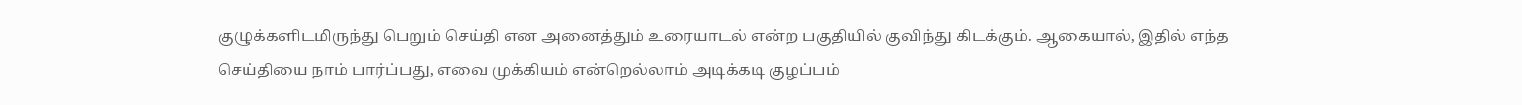குழுக்களிடமிருந்து பெறும் செய்தி என அனைத்தும் உரையாடல் என்ற பகுதியில் குவிந்து கிடக்கும். ஆகையால், இதில் எந்த செய்தியை நாம் பார்ப்பது, எவை முக்கியம் என்றெல்லாம் அடிக்கடி குழப்பம்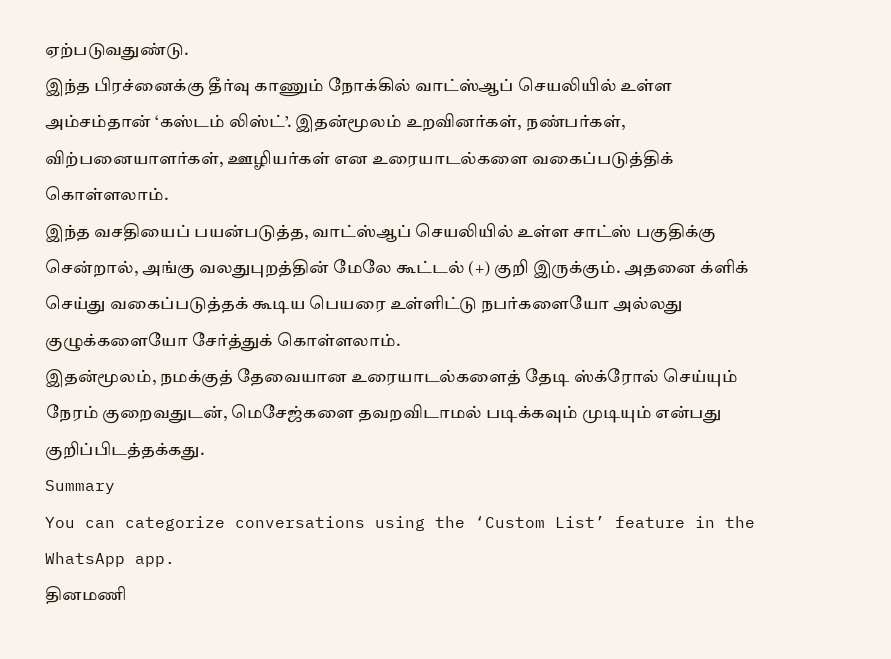ஏற்படுவதுண்டு.
இந்த பிரச்னைக்கு தீர்வு காணும் நோக்கில் வாட்ஸ்ஆப் செயலியில் உள்ள அம்சம்தான் ‘கஸ்டம் லிஸ்ட்’. இதன்மூலம் உறவினர்கள், நண்பர்கள், விற்பனையாளர்கள், ஊழியர்கள் என உரையாடல்களை வகைப்படுத்திக் கொள்ளலாம்.
இந்த வசதியைப் பயன்படுத்த, வாட்ஸ்ஆப் செயலியில் உள்ள சாட்ஸ் பகுதிக்கு சென்றால், அங்கு வலதுபுறத்தின் மேலே கூட்டல் (+) குறி இருக்கும். அதனை க்ளிக் செய்து வகைப்படுத்தக் கூடிய பெயரை உள்ளிட்டு நபர்களையோ அல்லது குழுக்களையோ சேர்த்துக் கொள்ளலாம்.
இதன்மூலம், நமக்குத் தேவையான உரையாடல்களைத் தேடி ஸ்க்ரோல் செய்யும் நேரம் குறைவதுடன், மெசேஜ்களை தவறவிடாமல் படிக்கவும் முடியும் என்பது குறிப்பிடத்தக்கது.
Summary
You can categorize conversations using the ‘Custom List’ feature in the WhatsApp app.
தினமணி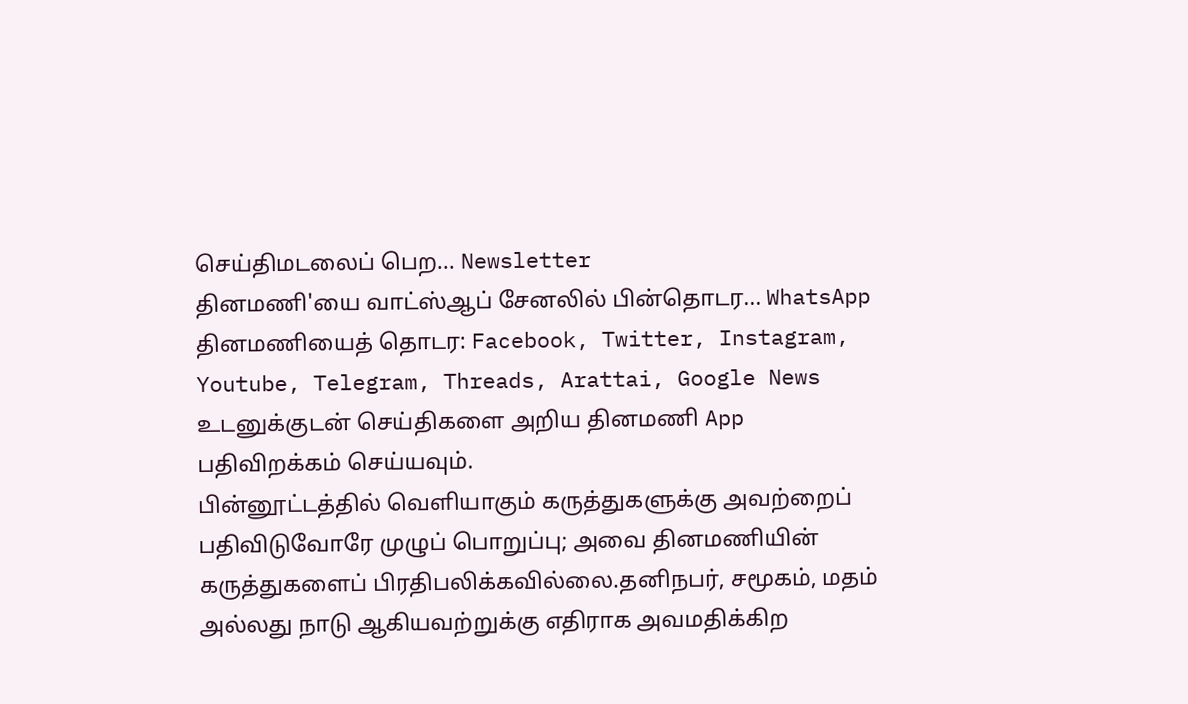செய்திமடலைப் பெற... Newsletter
தினமணி'யை வாட்ஸ்ஆப் சேனலில் பின்தொடர... WhatsApp
தினமணியைத் தொடர: Facebook, Twitter, Instagram, Youtube, Telegram, Threads, Arattai, Google News
உடனுக்குடன் செய்திகளை அறிய தினமணி App பதிவிறக்கம் செய்யவும்.
பின்னூட்டத்தில் வெளியாகும் கருத்துகளுக்கு அவற்றைப் பதிவிடுவோரே முழுப் பொறுப்பு; அவை தினமணியின் கருத்துகளைப் பிரதிபலிக்கவில்லை.தனிநபர், சமூகம், மதம் அல்லது நாடு ஆகியவற்றுக்கு எதிராக அவமதிக்கிற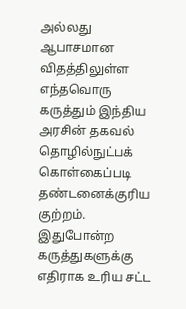அல்லது ஆபாசமான விதத்திலுள்ள எந்தவொரு கருத்தும் இந்திய அரசின் தகவல் தொழில்நுட்பக் கொள்கைப்படி தண்டனைக்குரிய குற்றம். இதுபோன்ற கருத்துகளுக்கு எதிராக உரிய சட்ட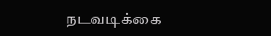நடவடிக்கை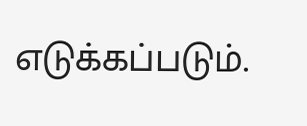எடுக்கப்படும்.